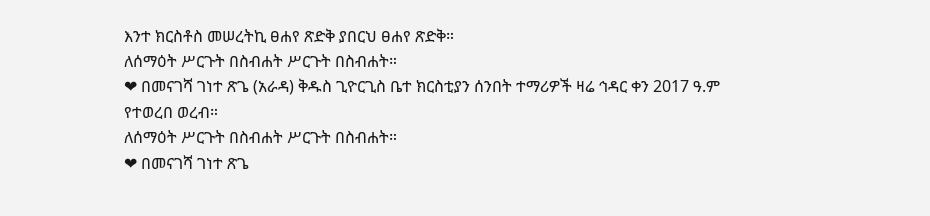እንተ ክርስቶስ መሠረትኪ ፀሐየ ጽድቅ ያበርህ ፀሐየ ጽድቅ።
ለሰማዕት ሥርጉት በስብሐት ሥርጉት በስብሐት።
❤ በመናገሻ ገነተ ጽጌ (አራዳ) ቅዱስ ጊዮርጊስ ቤተ ክርስቲያን ሰንበት ተማሪዎች ዛሬ ኅዳር ቀን 2017 ዓ.ም የተወረበ ወረብ።
ለሰማዕት ሥርጉት በስብሐት ሥርጉት በስብሐት።
❤ በመናገሻ ገነተ ጽጌ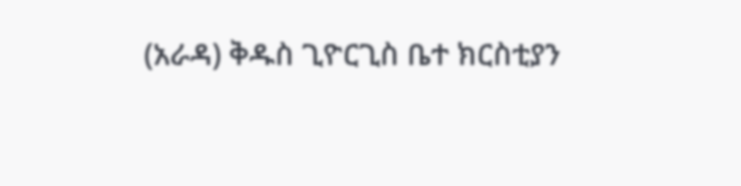(አራዳ) ቅዱስ ጊዮርጊስ ቤተ ክርስቲያን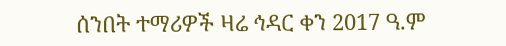ሰንበት ተማሪዎች ዛሬ ኅዳር ቀን 2017 ዓ.ም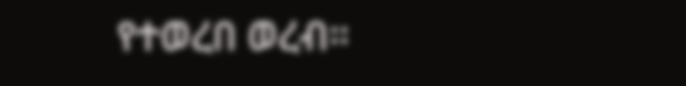የተወረበ ወረብ።